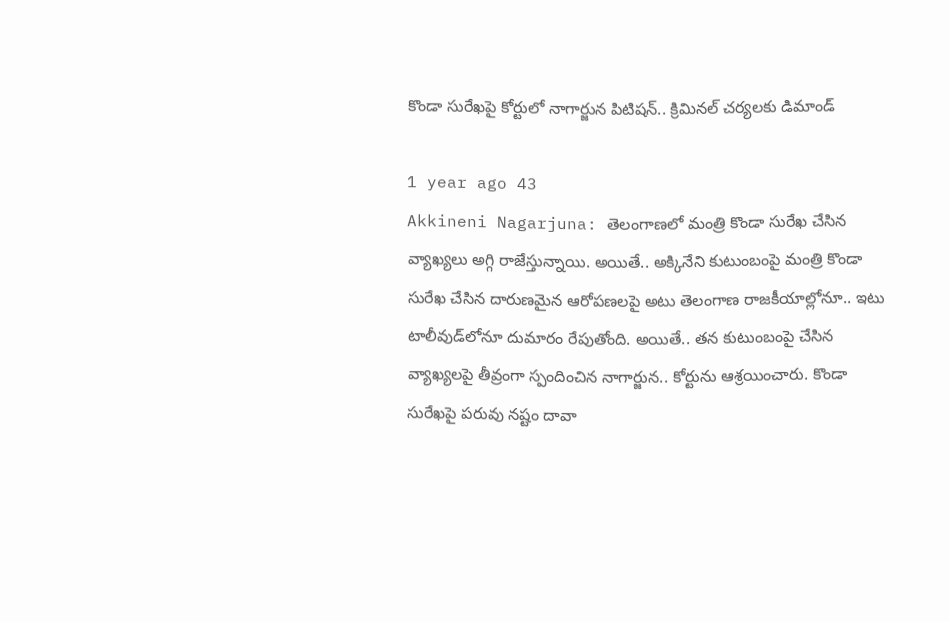కొండా సురేఖపై కోర్టులో నాగార్జున పిటిషన్.. క్రిమినల్ చర్యలకు డిమాండ్

1 year ago 43
Akkineni Nagarjuna: తెలంగాణలో మంత్రి కొండా సురేఖ చేసిన వ్యాఖ్యలు అగ్గి రాజేస్తున్నాయి. అయితే.. అక్కినేని కుటుంబంపై మంత్రి కొండా సురేఖ చేసిన దారుణమైన ఆరోపణలపై అటు తెలంగాణ రాజకీయాల్లోనూ.. ఇటు టాలీవుడ్‌లోనూ దుమారం రేపుతోంది. అయితే.. తన కుటుంబంపై చేసిన వ్యాఖ్యలపై తీవ్రంగా స్పందించిన నాగార్జున.. కోర్టును ఆశ్రయించారు. కొండా సురేఖపై పరువు నష్టం దావా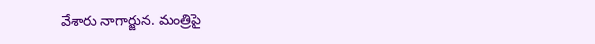వేశారు నాగార్జున. మంత్రిపై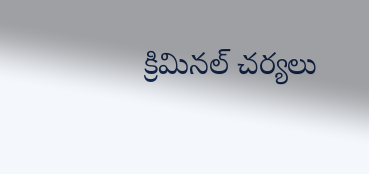క్రిమినల్ చర్యలు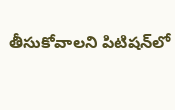తీసుకోవాలని పిటిషన్‌లో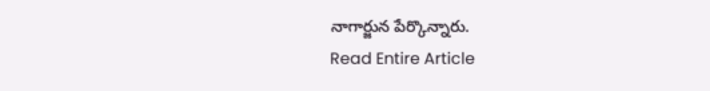నాగార్జున పేర్కొన్నారు.
Read Entire Article